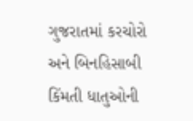ગુજરાતમાં કરચોરો અને બિનહિસાબી કિંમતી ધાતુઓની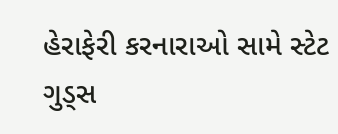હેરાફેરી કરનારાઓ સામે સ્ટેટ ગુડ્સ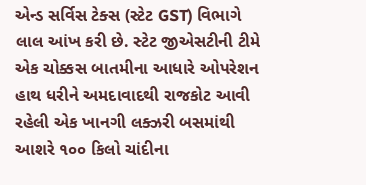એન્ડ સર્વિસ ટેક્સ (સ્ટેટ GST) વિભાગે લાલ આંખ કરી છે. સ્ટેટ જીએસટીની ટીમે એક ચોક્કસ બાતમીના આધારે ઓપરેશન હાથ ધરીને અમદાવાદથી રાજકોટ આવી રહેલી એક ખાનગી લક્ઝરી બસમાંથી આશરે ૧૦૦ કિલો ચાંદીના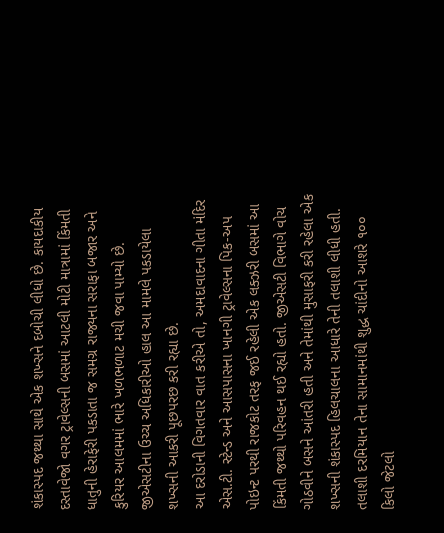શંકાસ્પદ જથ્થા સાથે એક શખ્સને દબોચી લીધો છે. કાયદાકીય દસ્તાવેજો વગર ટ્રાવેલ્સની બસમાં આટલી મોટી માત્રામાં કિંમતી ધાતુની હેરાફેરી પકડાતા જ સમગ્ર રાજ્યના સરાફા બજાર અને કુરિયર આલમમાં ભારે ખળભળાટ મચી જવા પામ્યો છે. જીએસટીના ઉચ્ચ અધિકારીઓ હાલ આ મામલે પકડાયેલા શખ્સની આકરી પૂછપરછ કરી રહ્યા છે.
આ દરોડાની વિગતવાર વાત કરીએ તો, અમદાવાદના ગીતા મંદિર એસ.ટી. સ્ટેન્ડ અને આસપાસના ખાનગી ટ્રાવેલ્સના પિક-અપ પોઇન્ટ પરથી રાજકોટ તરફ જઈ રહેલી એક લક્ઝરી બસમાં આ કિંમતી જથ્થો પરિવહન થઈ રહ્યો હતો. જીએસટી વિભાગે વોચ ગોઠવીને બસને આંતરી હતી અને તેમાંથી મુસાફરી કરી રહેલા એક શખ્સની શંકાસ્પદ હિલચાલના આધારે તેની તલાશી લીધી હતી. તલાશી દરમિયાન તેના સામાનમાંથી શુદ્ધ ચાંદીનો આશરે ૧૦૦ કિલો જેટલો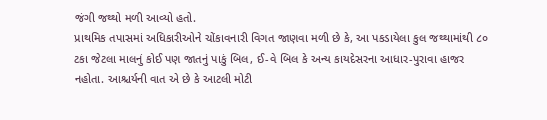જંગી જથ્થો મળી આવ્યો હતો.
પ્રાથમિક તપાસમાં અધિકારીઓને ચોંકાવનારી વિગત જાણવા મળી છે કે, આ પકડાયેલા કુલ જથ્થામાંથી ૮૦ ટકા જેટલા માલનું કોઈ પણ જાતનું પાકું બિલ, ઈ-વે બિલ કે અન્ય કાયદેસરના આધાર-પુરાવા હાજર નહોતા. આશ્ચર્યની વાત એ છે કે આટલી મોટી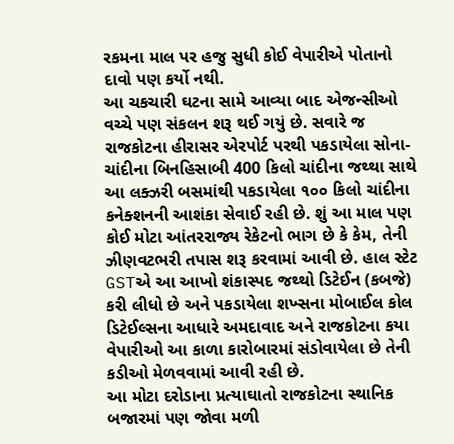રકમના માલ પર હજુ સુધી કોઈ વેપારીએ પોતાનો દાવો પણ કર્યો નથી.
આ ચકચારી ઘટના સામે આવ્યા બાદ એજન્સીઓ વચ્ચે પણ સંકલન શરૂ થઈ ગયું છે. સવારે જ રાજકોટના હીરાસર એરપોર્ટ પરથી પકડાયેલા સોના-ચાંદીના બિનહિસાબી 400 કિલો ચાંદીના જથ્થા સાથે આ લક્ઝરી બસમાંથી પકડાયેલા ૧૦૦ કિલો ચાંદીના કનેક્શનની આશંકા સેવાઈ રહી છે. શું આ માલ પણ કોઈ મોટા આંતરરાજ્ય રેકેટનો ભાગ છે કે કેમ, તેની ઝીણવટભરી તપાસ શરૂ કરવામાં આવી છે. હાલ સ્ટેટ GSTએ આ આખો શંકાસ્પદ જથ્થો ડિટેઈન (કબજે) કરી લીધો છે અને પકડાયેલા શખ્સના મોબાઈલ કોલ ડિટેઈલ્સના આધારે અમદાવાદ અને રાજકોટના કયા વેપારીઓ આ કાળા કારોબારમાં સંડોવાયેલા છે તેની કડીઓ મેળવવામાં આવી રહી છે.
આ મોટા દરોડાના પ્રત્યાઘાતો રાજકોટના સ્થાનિક બજારમાં પણ જોવા મળી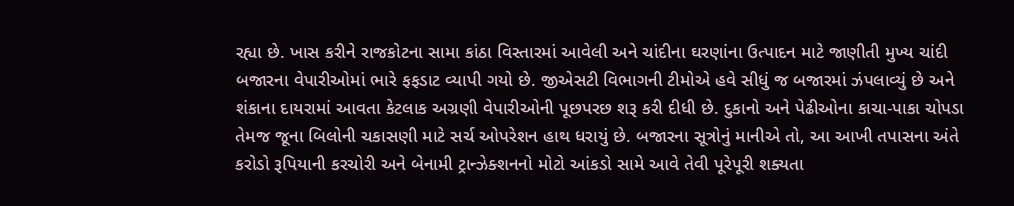રહ્યા છે. ખાસ કરીને રાજકોટના સામા કાંઠા વિસ્તારમાં આવેલી અને ચાંદીના ઘરણાંના ઉત્પાદન માટે જાણીતી મુખ્ય ચાંદી બજારના વેપારીઓમાં ભારે ફફડાટ વ્યાપી ગયો છે. જીએસટી વિભાગની ટીમોએ હવે સીધું જ બજારમાં ઝંપલાવ્યું છે અને શંકાના દાયરામાં આવતા કેટલાક અગ્રણી વેપારીઓની પૂછપરછ શરૂ કરી દીધી છે. દુકાનો અને પેઢીઓના કાચા-પાકા ચોપડા તેમજ જૂના બિલોની ચકાસણી માટે સર્ચ ઓપરેશન હાથ ધરાયું છે. બજારના સૂત્રોનું માનીએ તો, આ આખી તપાસના અંતે કરોડો રૂપિયાની કરચોરી અને બેનામી ટ્રાન્ઝેક્શનનો મોટો આંકડો સામે આવે તેવી પૂરેપૂરી શક્યતા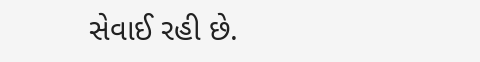સેવાઈ રહી છે.